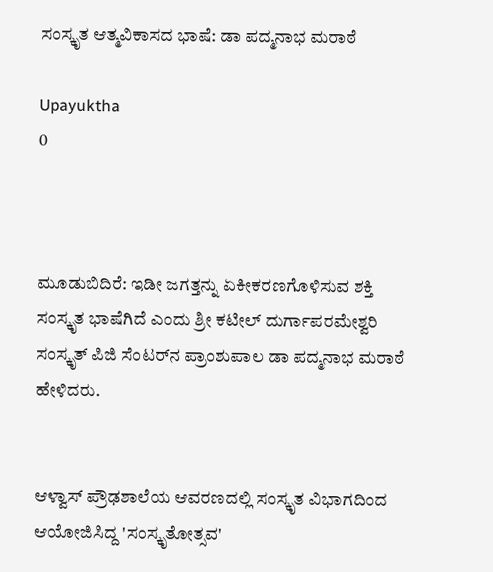ಸಂಸ್ಕೃತ ಆತ್ಮವಿಕಾಸದ ಭಾಷೆ: ಡಾ ಪದ್ಮನಾಭ ಮರಾಠೆ

Upayuktha
0



ಮೂಡುಬಿದಿರೆ: ಇಡೀ ಜಗತ್ತನ್ನು ಏಕೀಕರಣಗೊಳಿಸುವ ಶಕ್ತಿ ಸಂಸ್ಕೃತ ಭಾಷೆಗಿದೆ ಎಂದು ಶ್ರೀ ಕಟೀಲ್‌ ದುರ್ಗಾಪರಮೇಶ್ವರಿ ಸಂಸ್ಕೃತ್ ಪಿಜಿ ಸೆಂಟರ್‌ನ ಪ್ರಾಂಶುಪಾಲ ಡಾ ಪದ್ಮನಾಭ ಮರಾಠೆ ಹೇಳಿದರು.


ಆಳ್ವಾಸ್ ಪ್ರೌಢಶಾಲೆಯ ಆವರಣದಲ್ಲಿ ಸಂಸ್ಕೃತ ವಿಭಾಗದಿಂದ ಆಯೋಜಿಸಿದ್ದ 'ಸಂಸ್ಕೃತೋತ್ಸವ'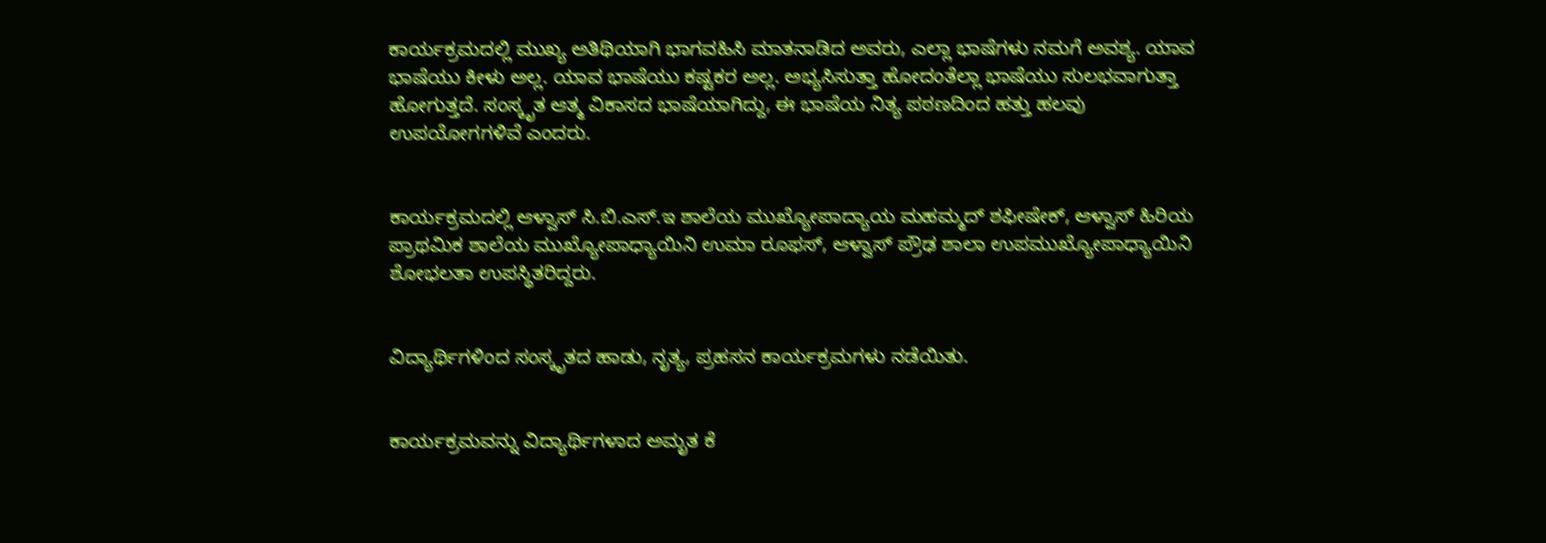ಕಾರ್ಯಕ್ರಮದಲ್ಲಿ ಮುಖ್ಯ ಅತಿಥಿಯಾಗಿ ಭಾಗವಹಿಸಿ ಮಾತನಾಡಿದ ಅವರು, ಎಲ್ಲಾ ಭಾಷೆಗಳು ನಮಗೆ ಅವಶ್ಯ. ಯಾವ ಭಾಷೆಯು ಕೀಳು ಅಲ್ಲ. ಯಾವ ಭಾಷೆಯು ಕಷ್ಟಕರ ಅಲ್ಲ. ಅಭ್ಯಸಿಸುತ್ತಾ ಹೋದಂತೆಲ್ಲಾ ಭಾಷೆಯು ಸುಲಭವಾಗುತ್ತಾ ಹೋಗುತ್ತದೆ. ಸಂಸ್ಕೃತ ಆತ್ಮ ವಿಕಾಸದ ಭಾಷೆಯಾಗಿದ್ದು, ಈ ಭಾಷೆಯ ನಿತ್ಯ ಪಠಣದಿಂದ ಹತ್ತು ಹಲವು ಉಪಯೋಗಗಳಿವೆ ಎಂದರು.


ಕಾರ್ಯಕ್ರಮದಲ್ಲಿ ಆಳ್ವಾಸ್ ಸಿ.ಬಿ.ಎಸ್.ಇ ಶಾಲೆಯ ಮುಖ್ಯೋಪಾದ್ಯಾಯ ಮಹಮ್ಮದ್ ಶಫೀಷೇಕ್, ಆಳ್ವಾಸ್ ಹಿರಿಯ ಪ್ರಾಥಮಿಕ ಶಾಲೆಯ ಮುಖ್ಯೋಪಾಧ್ಯಾಯಿನಿ ಉಮಾ ರೂಫಸ್, ಆಳ್ವಾಸ್ ಪ್ರೌಢ ಶಾಲಾ ಉಪಮುಖ್ಯೋಪಾಧ್ಯಾಯಿನಿ ಶೋಭಲತಾ ಉಪಸ್ಥಿತರಿದ್ದರು.


ವಿದ್ಯಾರ್ಥಿಗಳಿಂದ ಸಂಸ್ಕೃತದ ಹಾಡು, ನೃತ್ಯ, ಪ್ರಹಸನ ಕಾರ್ಯಕ್ರಮಗಳು ನಡೆಯಿತು.


ಕಾರ್ಯಕ್ರಮವನ್ನು ವಿದ್ಯಾರ್ಥಿಗಳಾದ ಅಮೃತ ಕೆ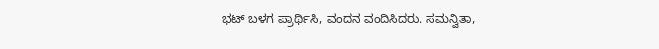ಭಟ್ ಬಳಗ ಪ್ರಾರ್ಥಿಸಿ, ವಂದನ ವಂದಿಸಿದರು. ಸಮನ್ವಿತಾ,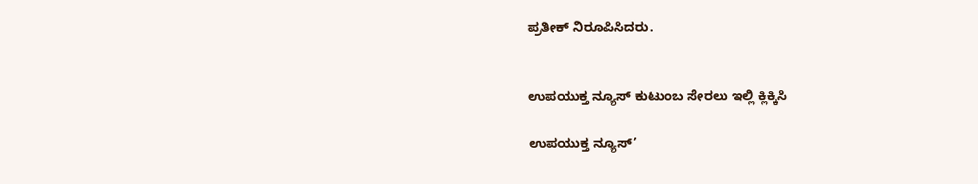ಪ್ರತೀಕ್ ನಿರೂಪಿಸಿದರು.


ಉಪಯುಕ್ತ ನ್ಯೂಸ್ ಕುಟುಂಬ ಸೇರಲು ಇಲ್ಲಿ ಕ್ಲಿಕ್ಕಿಸಿ

ಉಪಯುಕ್ತ ನ್ಯೂಸ್‌’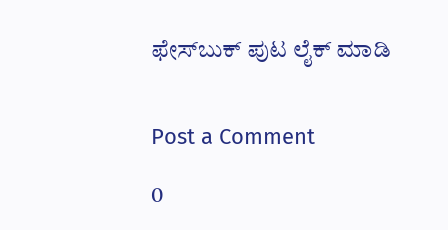ಫೇಸ್‌ಬುಕ್ ಪುಟ ಲೈಕ್ ಮಾಡಿ


Post a Comment

0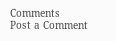Comments
Post a Comment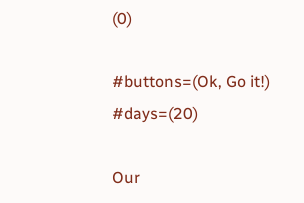(0)

#buttons=(Ok, Go it!) #days=(20)

Our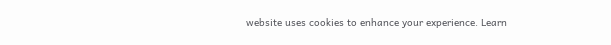website uses cookies to enhance your experience. Learn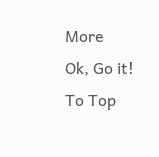More
Ok, Go it!
To Top